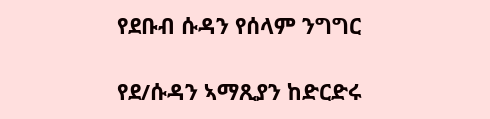የደቡብ ሱዳን የሰላም ንግግር

የደ/ሱዳን ኣማጺያን ከድርድሩ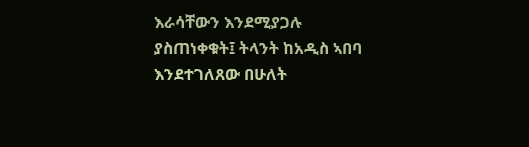እራሳቸውን እንደሚያጋሉ ያስጠነቀቁት፤ ትላንት ከአዲስ ኣበባ እንደተገለጸው በሁለት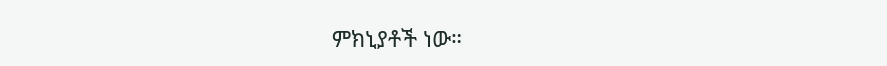ምክኒያቶች ነው።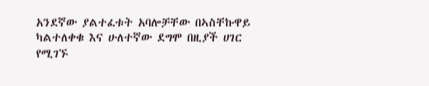አንደኛው ያልተፈቱት አባሎቻቸው በኣስቸኩዋይ ካልተለቀቁ እና ሁለተኛው ደግሞ በዚያች ሀገር የሚገኙ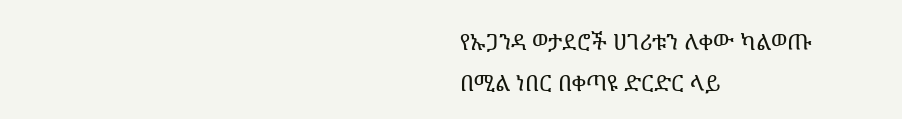የኡጋንዳ ወታደሮች ሀገሪቱን ለቀው ካልወጡ በሚል ነበር በቀጣዩ ድርድር ላይ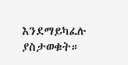እንደማይካፈሉ ያስታወቁት።